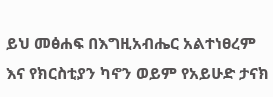ይህ መፅሐፍ በእግዚአብሔር አልተነፀረም እና የክርስቲያን ካኖን ወይም የአይሁድ ታናክ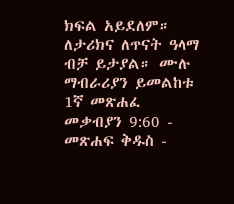ክፍል አይደለም። ለታሪክና ለጥናት ዓላማ ብቻ ይታያል። ሙሉ ማብራሪያን ይመልከቱ 1ኛ መጽሐፈ መቃብያን 9:60 - መጽሐፍ ቅዱስ -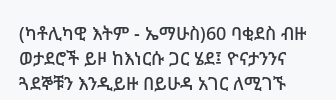(ካቶሊካዊ እትም - ኤማሁስ)60 ባቂደስ ብዙ ወታደሮች ይዞ ከእነርሱ ጋር ሄደ፤ ዮናታንንና ጓደኞቹን እንዲይዙ በይሁዳ አገር ለሚገኙ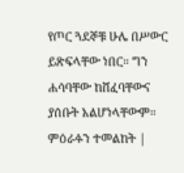የጦር ጓደኞቹ ሁሌ በሥውር ይጽፍላቸው ነበር። ግን ሐሳባቸው ከሸፈባቸውና ያሰቡት አልሆነላቸውም። ምዕራፉን ተመልከት |